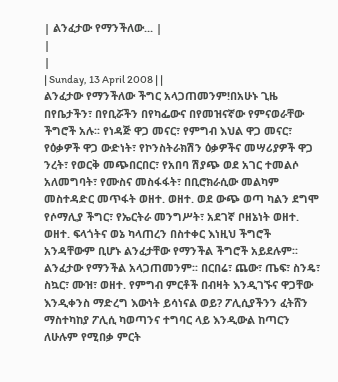| ልንፈታው የማንችለው... |
|
|
| Sunday, 13 April 2008 | |
ልንፈታው የማንችለው ችግር አላጋጠመንም!በአሁኑ ጊዜ በየቤታችን፣ በየቢሯችን በየካፌውና በየመዝናኛው የምናወራቸው ችግሮች አሉ፡፡ የነዳጅ ዋጋ መናር፣ የምግብ እህል ዋጋ መናር፣ የዕቃዎች ዋጋ ውድነት፣ የኮንስትራክሽን ዕቃዎችና መሣሪያዎች ዋጋ ንረት፣ የወርቅ መጭበርበር፣ የአበባ ሽያጭ ወደ አገር ተመልሶ አለመግባት፣ የሙስና መስፋፋት፣ በቢሮክራሲው መልካም መስተዳድር መጥፋት ወዘተ. ወዘተ. ወደ ውጭ ወጣ ካልን ደግሞ የሶማሊያ ችግር፣ የኤርትራ መንግሥት፣ አደገኛ ቦዘኔነት ወዘተ. ወዘተ. ፍላጎትና ወኔ ካላጠረን በስተቀር እነዚህ ችግሮች አንዳቸውም ቢሆኑ ልንፈታቸው የማንችል ችግሮች አይደሉም፡፡ ልንፈታው የማንችል አላጋጠመንም፡፡ በርበሬ፣ ጨው፣ ጤፍ፣ ስንዴ፣ ስኳር፣ ሙዝ፣ ወዘተ. የምግብ ምርቶች በብዛት እንዲገኙና ዋጋቸው እንዲቀንስ ማድረግ እውነት ይሳነናል ወይ? ፖሊሲያችንን ፈትሸን ማስተካከያ ፖሊሲ ካወጣንና ተግባር ላይ እንዲውል ከጣርን ለሁሉም የሚበቃ ምርት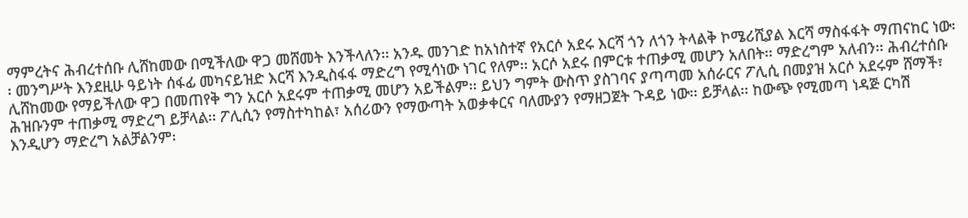ማምረትና ሕብረተሰቡ ሊሸከመው በሚችለው ዋጋ መሸመት እንችላለን፡፡ አንዱ መንገድ ከአነስተኛ የአርሶ አደሩ እርሻ ጎን ለጎን ትላልቅ ኮሜሪሺያል እርሻ ማስፋፋት ማጠናከር ነው፡፡ መንግሥት እንደዚሁ ዓይነት ሰፋፊ መካናይዝድ እርሻ እንዲስፋፋ ማድረግ የሚሳነው ነገር የለም፡፡ አርሶ አደሩ በምርቱ ተጠቃሚ መሆን አለበት፡፡ ማድረግም አለብን፡፡ ሕብረተሰቡ ሊሸከመው የማይችለው ዋጋ በመጠየቅ ግን አርሶ አደሩም ተጠቃሚ መሆን አይችልም፡፡ ይህን ግምት ውስጥ ያስገባና ያጣጣመ አሰራርና ፖሊሲ በመያዝ አርሶ አደሩም ሸማች፣ ሕዝቡንም ተጠቃሚ ማድረግ ይቻላል፡፡ ፖሊሲን የማስተካከል፣ አሰሪውን የማውጣት አወቃቀርና ባለሙያን የማዘጋጀት ጉዳይ ነው፡፡ ይቻላል፡፡ ከውጭ የሚመጣ ነዳጅ ርካሽ እንዲሆን ማድረግ አልቻልንም፡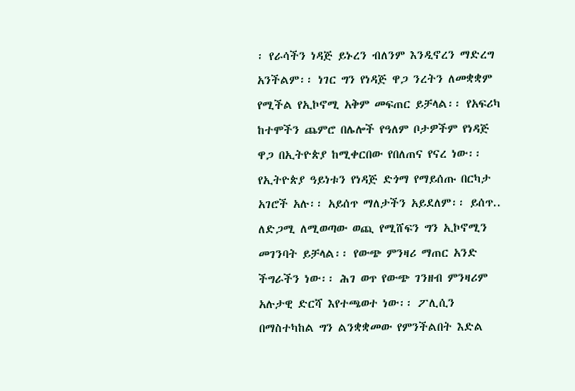፡ የራሳችን ነዳጅ ይኑረን ብለንም እንዲኖረን ማድረግ አንችልም፡፡ ነገር ግን የነዳጅ ዋጋ ንረትን ለመቋቋም የሚችል የኢኮኖሚ አቅም መፍጠር ይቻላል፡፡ የአፍሪካ ከተሞችን ጨምሮ በሌሎች የዓለም ቦታዎችም የነዳጅ ዋጋ በኢትዮጵያ ከሚቀርበው የበለጠና የናረ ነው፡፡ የኢትዮጵያ ዓይነቱን የነዳጅ ድጎማ የማይሰጡ በርካታ አገሮች አሉ፡፡ አይሰጥ ማለታችን አይደለም፡፡ ይሰጥ.. ለድጋሚ ለሚወጣው ወጪ የሚሸፍን ግን ኢኮኖሚን መገንባት ይቻላል፡፡ የውጭ ምንዛሪ ማጠር አንድ ችግራችን ነው፡፡ ሕገ ወጥ የውጭ ገንዘብ ምንዛሪም አሉታዊ ድርሻ እየተጫወተ ነው፡፡ ፖሊሲን በማስተካከል ግን ልንቋቋመው የምንችልበት እድል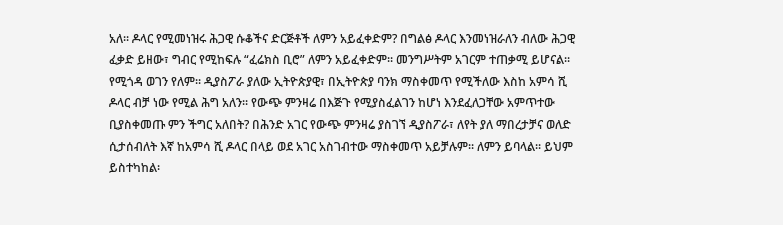አለ፡፡ ዶላር የሚመነዝሩ ሕጋዊ ሱቆችና ድርጅቶች ለምን አይፈቀድም? በግልፅ ዶላር እንመነዝራለን ብለው ሕጋዊ ፈቃድ ይዘው፣ ግብር የሚከፍሉ “ፈሬክስ ቢሮ” ለምን አይፈቀድም፡፡ መንግሥትም አገርም ተጠቃሚ ይሆናል፡፡ የሚጎዳ ወገን የለም፡፡ ዲያስፖራ ያለው ኢትዮጵያዊ፣ በኢትዮጵያ ባንክ ማስቀመጥ የሚችለው እስከ አምሳ ሺ ዶላር ብቻ ነው የሚል ሕግ አለን፡፡ የውጭ ምንዛሬ በእጅጉ የሚያስፈልገን ከሆነ እንደፈለጋቸው አምጥተው ቢያስቀመጡ ምን ችግር አለበት? በሕንድ አገር የውጭ ምንዛሬ ያስገኘ ዲያስፖራ፣ ለየት ያለ ማበረታቻና ወለድ ሲታሰብለት እኛ ከአምሳ ሺ ዶላር በላይ ወደ አገር አስገብተው ማስቀመጥ አይቻሉም፡፡ ለምን ይባላል፡፡ ይህም ይስተካከል፡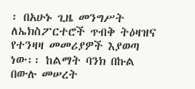፡ በአሁኑ ጊዜ መንግሥት ለኤክስፖርተሮች ጥብቅ ትዕዛዝና የተንዛዛ መመሪያዎች እያወጣ ነው፡፡ ከልማት ባንክ በኩል በውሉ መሠረት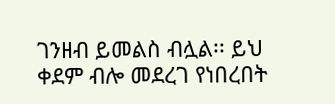ገንዘብ ይመልስ ብሏል፡፡ ይህ ቀደም ብሎ መደረገ የነበረበት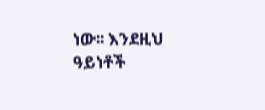ነው፡፡ እንደዚህ ዓይነቶች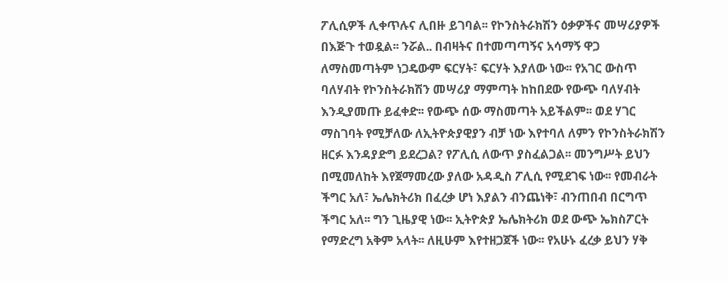ፖሊሲዎች ሊቀጥሉና ሊበዙ ይገባል፡፡ የኮንስትራክሽን ዕቃዎችና መሣሪያዎች በእጅጉ ተወዷል፡፡ ንሯል.. በብዛትና በተመጣጣኝና አሳማኝ ዋጋ ለማስመጣትም ነጋዴውም ፍርሃት፣ ፍርሃት እያለው ነው፡፡ የአገር ውስጥ ባለሃብት የኮንስትራክሽን መሣሪያ ማምጣት ከከበደው የውጭ ባለሃብት እንዲያመጡ ይፈቀድ፡፡ የውጭ ሰው ማስመጣት አይችልም፡፡ ወደ ሃገር ማስገባት የሚቻለው ለኢትዮጵያዊያን ብቻ ነው እየተባለ ለምን የኮንስትራክሽን ዘርፉ እንዳያድግ ይደረጋል? የፖሊሲ ለውጥ ያስፈልጋል፡፡ መንግሥት ይህን በሚመለከት እየጀማመረው ያለው አዳዲስ ፖሊሲ የሚደገፍ ነው፡፡ የመብራት ችግር አለ፣ ኤሌክትሪክ በፈረቃ ሆነ እያልን ብንጨነቅ፣ ብንጠበብ በርግጥ ችግር አለ፡፡ ግን ጊዜያዊ ነው፡፡ ኢትዮጵያ ኤሌክትሪክ ወደ ውጭ ኤክስፖርት የማድረግ አቅም አላት፡፡ ለዚሁም እየተዘጋጀች ነው፡፡ የአሁኑ ፈረቃ ይህን ሃቅ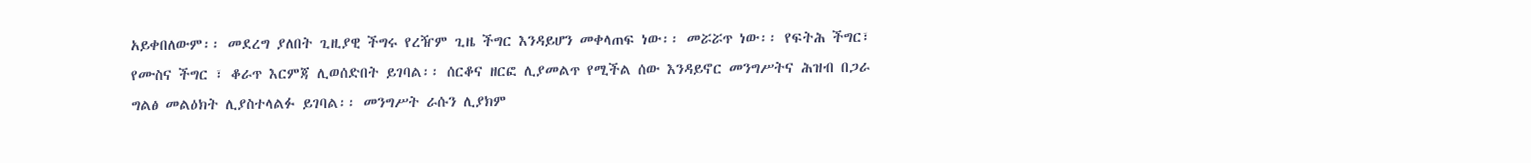አይቀበለውም፡፡ መደረግ ያለበት ጊዚያዊ ችግሩ የረዥም ጊዜ ችግር እንዳይሆን መቀላጠፍ ነው፡፡ መሯሯጥ ነው፡፡ የፍትሕ ችግር፣ የሙስና ችግር ፣ ቆራጥ እርምጃ ሊወሰድበት ይገባል፡፡ ሰርቆና ዘርፎ ሊያመልጥ የሚችል ሰው እንዳይኖር መንግሥትና ሕዝብ በጋራ ግልፅ መልዕክት ሊያስተላልፉ ይገባል፡፡ መንግሥት ራሱን ሊያክም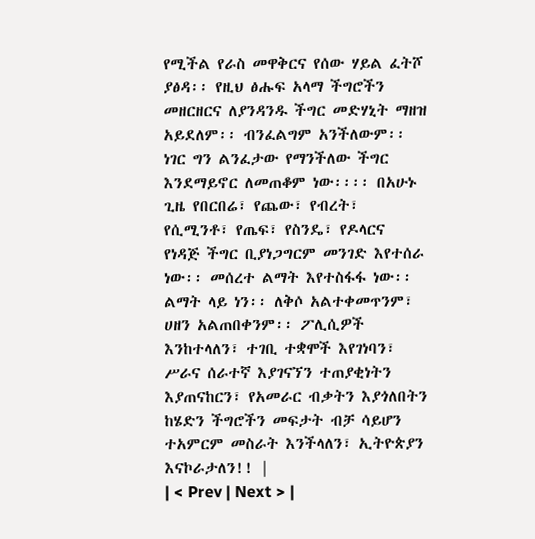የሚችል የራስ መዋቅርና የሰው ሃይል ፈትሾ ያፅዳ፡፡ የዚህ ፅሑፍ አላማ ችግሮችን መዘርዘርና ለያንዳንዱ ችግር መድሃኒት ማዘዝ አይደለም፡፡ ብንፈልግም አንችለውም፡፡ ነገር ግን ልንፈታው የማንችለው ችግር እንደማይኖር ለመጠቆም ነው፡፡፡፡ በአሁኑ ጊዜ የበርበሬ፣ የጨው፣ የብረት፣ የሲሚንቶ፣ የጤፍ፣ የስንዴ፣ የዶላርና የነዳጅ ችግር ቢያነጋግርም መንገድ እየተሰራ ነው፡፡ መሰረተ ልማት እየተስፋፋ ነው፡፡ ልማት ላይ ነን፡፡ ለቅሶ አልተቀመጥንም፣ ሀዘን አልጠበቀንም፡፡ ፖሊሲዎች እንከተላለን፣ ተገቢ ተቋሞች እየገነባን፣ ሥራና ሰራተኛ እያገናኘን ተጠያቂነትን እያጠናከርን፣ የአመራር ብቃትን እያጎለበትን ከሄድን ችግሮችን መፍታት ብቻ ሳይሆን ተአምርም መስራት እንችላለን፣ ኢትዮጵያን እናኮራታለን!! |
| < Prev | Next > |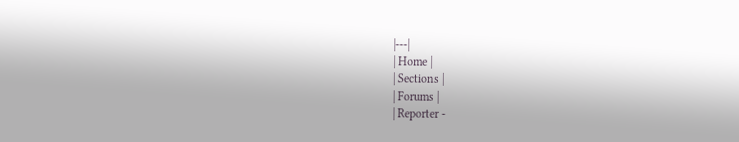|---|
| Home |
| Sections |
| Forums |
| Reporter -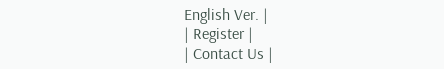English Ver. |
| Register |
| Contact Us |